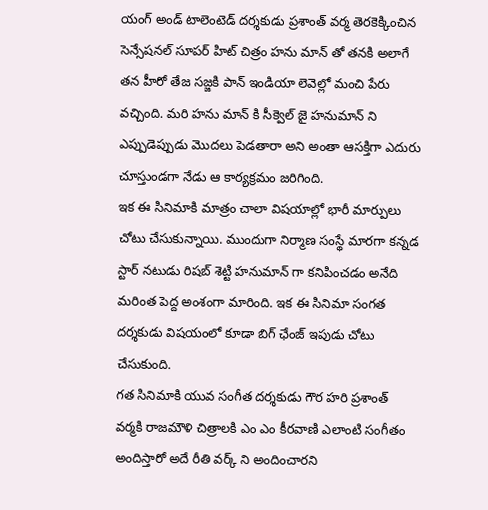యంగ్ అండ్ టాలెంటెడ్ దర్శకుడు ప్రశాంత్ వర్మ తెరకెక్కించిన సెన్సేషనల్ సూపర్ హిట్ చిత్రం హను మాన్ తో తనకి అలాగే తన హీరో తేజ సజ్జకి పాన్ ఇండియా లెవెల్లో మంచి పేరు వచ్చింది. మరి హను మాన్ కి సీక్వెల్ జై హనుమాన్ ని ఎప్పుడెప్పుడు మొదలు పెడతారా అని అంతా ఆసక్తిగా ఎదురు చూస్తుండగా నేడు ఆ కార్యక్రమం జరిగింది.
ఇక ఈ సినిమాకి మాత్రం చాలా విషయాల్లో భారీ మార్పులు చోటు చేసుకున్నాయి. ముందుగా నిర్మాణ సంస్థే మారగా కన్నడ స్టార్ నటుడు రిషబ్ శెట్టి హనుమాన్ గా కనిపించడం అనేది మరింత పెద్ద అంశంగా మారింది. ఇక ఈ సినిమా సంగత దర్శకుడు విషయంలో కూడా బిగ్ ఛేంజ్ ఇపుడు చోటు చేసుకుంది.
గత సినిమాకి యువ సంగీత దర్శకుడు గౌర హరి ప్రశాంత్ వర్మకి రాజమౌళి చిత్రాలకి ఎం ఎం కీరవాణి ఎలాంటి సంగీతం అందిస్తారో అదే రీతి వర్క్ ని అందించారని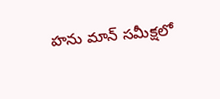హను మాన్ సమీక్షలో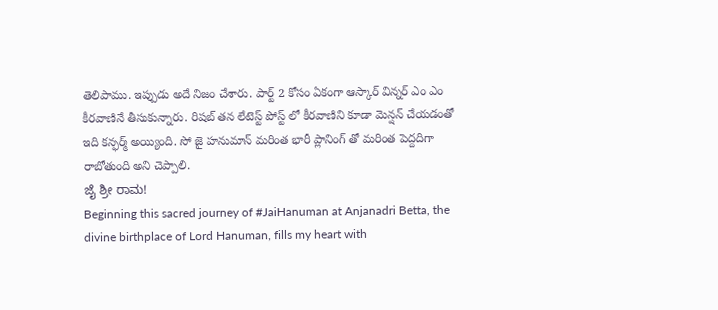తెలిపాము. ఇప్పుడు అదే నిజం చేశారు. పార్ట్ 2 కోసం ఏకంగా ఆస్కార్ విన్నర్ ఎం ఎం కీరవాణినే తీసుకున్నారు. రిషబ్ తన లేటెస్ట్ పోస్ట్ లో కీరవాణిని కూడా మెన్షన్ చేయడంతో ఇది కన్ఫర్మ్ అయ్యింది. సో జై హనుమాన్ మరింత భారీ ప్లానింగ్ తో మరింత పెద్దదిగా రాబోతుంది అని చెప్పాలి.
ಜೈ ಶ್ರೀ ರಾಮ!
Beginning this sacred journey of #JaiHanuman at Anjanadri Betta, the divine birthplace of Lord Hanuman, fills my heart with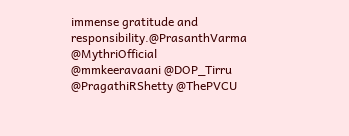immense gratitude and responsibility.@PrasanthVarma @MythriOfficial @mmkeeravaani @DOP_Tirru @PragathiRShetty @ThePVCU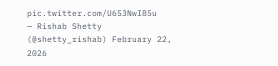pic.twitter.com/U653NwI85u
— Rishab Shetty (@shetty_rishab) February 22, 2026